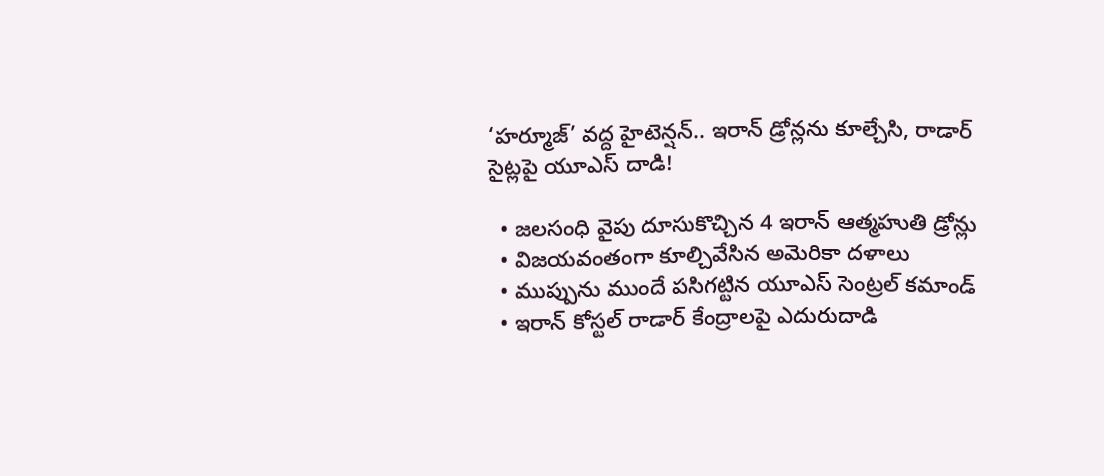‘హర్మూజ్’ వద్ద హైటెన్షన్.. ఇరాన్ డ్రోన్లను కూల్చేసి, రాడార్ సైట్లపై యూఎస్ దాడి!

  • జలసంధి వైపు దూసుకొచ్చిన 4 ఇరాన్ ఆత్మహుతి డ్రోన్లు
  • విజయవంతంగా కూల్చివేసిన అమెరికా దళాలు
  • ముప్పును ముందే పసిగట్టిన యూఎస్ సెంట్రల్ కమాండ్
  • ఇరాన్ కోస్టల్ రాడార్ కేంద్రాలపై ఎదురుదాడి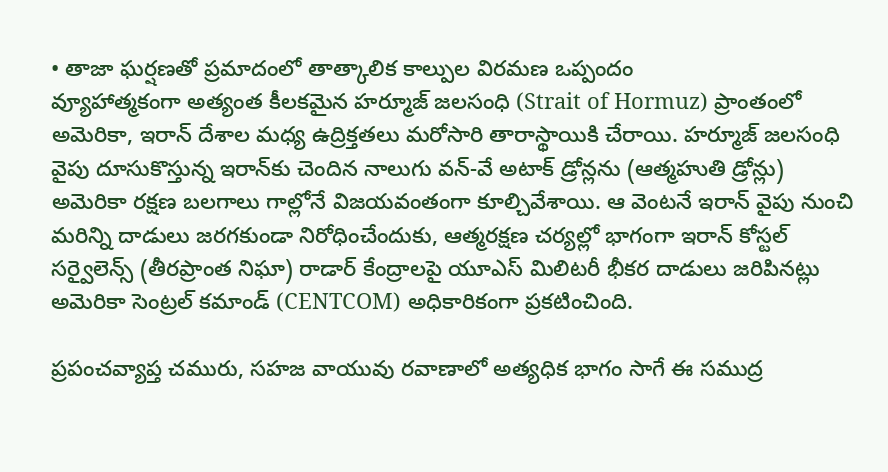• తాజా ఘర్షణతో ప్రమాదంలో తాత్కాలిక కాల్పుల విరమణ ఒప్పందం
వ్యూహాత్మకంగా అత్యంత కీలకమైన హర్మూజ్ జలసంధి (Strait of Hormuz) ప్రాంతంలో అమెరికా, ఇరాన్ దేశాల మధ్య ఉద్రిక్తతలు మరోసారి తారాస్థాయికి చేరాయి. హర్మూజ్ జలసంధి వైపు దూసుకొస్తున్న ఇరాన్‌కు చెందిన నాలుగు వన్-వే అటాక్ డ్రోన్లను (ఆత్మహుతి డ్రోన్లు) అమెరికా రక్షణ బలగాలు గాల్లోనే విజయవంతంగా కూల్చివేశాయి. ఆ వెంటనే ఇరాన్ వైపు నుంచి మరిన్ని దాడులు జరగకుండా నిరోధించేందుకు, ఆత్మరక్షణ చర్యల్లో భాగంగా ఇరాన్ కోస్టల్ సర్వైలెన్స్ (తీరప్రాంత నిఘా) రాడార్ కేంద్రాలపై యూఎస్ మిలిటరీ భీకర దాడులు జరిపినట్లు అమెరికా సెంట్రల్ కమాండ్ (CENTCOM) అధికారికంగా ప్రకటించింది.

ప్రపంచవ్యాప్త చమురు, సహజ వాయువు రవాణాలో అత్యధిక భాగం సాగే ఈ సముద్ర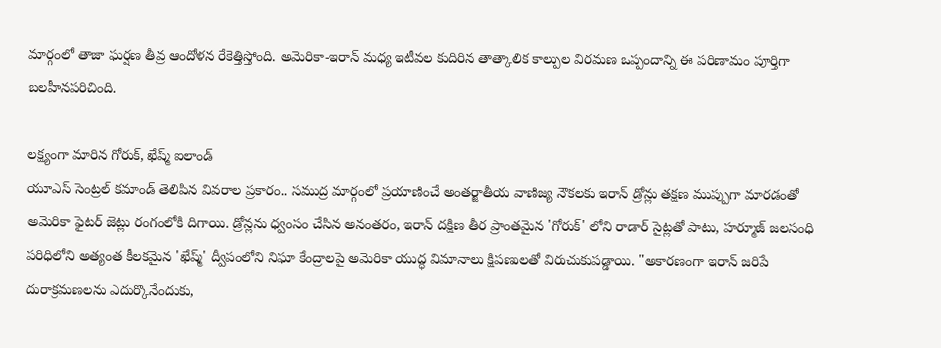మార్గంలో తాజా ఘర్షణ తీవ్ర ఆందోళన రేకెత్తిస్తోంది. అమెరికా-ఇరాన్ మధ్య ఇటీవల కుదిరిన తాత్కాలిక కాల్పుల విరమణ ఒప్పందాన్ని ఈ పరిణామం పూర్తిగా బలహీనపరిచింది.

లక్ష్యంగా మారిన గోరుక్, ఖేష్మ్ ఐలాండ్
యూఎస్ సెంట్రల్ కమాండ్ తెలిపిన వివరాల ప్రకారం.. సముద్ర మార్గంలో ప్రయాణించే అంతర్జాతీయ వాణిజ్య నౌకలకు ఇరాన్ డ్రోన్లు తక్షణ ముప్పుగా మారడంతో అమెరికా ఫైటర్ జెట్లు రంగంలోకి దిగాయి. డ్రోన్లను ధ్వంసం చేసిన అనంతరం, ఇరాన్ దక్షిణ తీర ప్రాంతమైన 'గోరుక్' లోని రాడార్ సైట్లతో పాటు, హర్మూజ్ జలసంధి పరిధిలోని అత్యంత కీలకమైన 'ఖేష్మ్' ద్వీపంలోని నిఘా కేంద్రాలపై అమెరికా యుద్ధ విమానాలు క్షిపణులతో విరుచుకుపడ్డాయి. "అకారణంగా ఇరాన్ జరిపే దురాక్రమణలను ఎదుర్కొనేందుకు,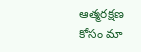ఆత్మరక్షణ కోసం మా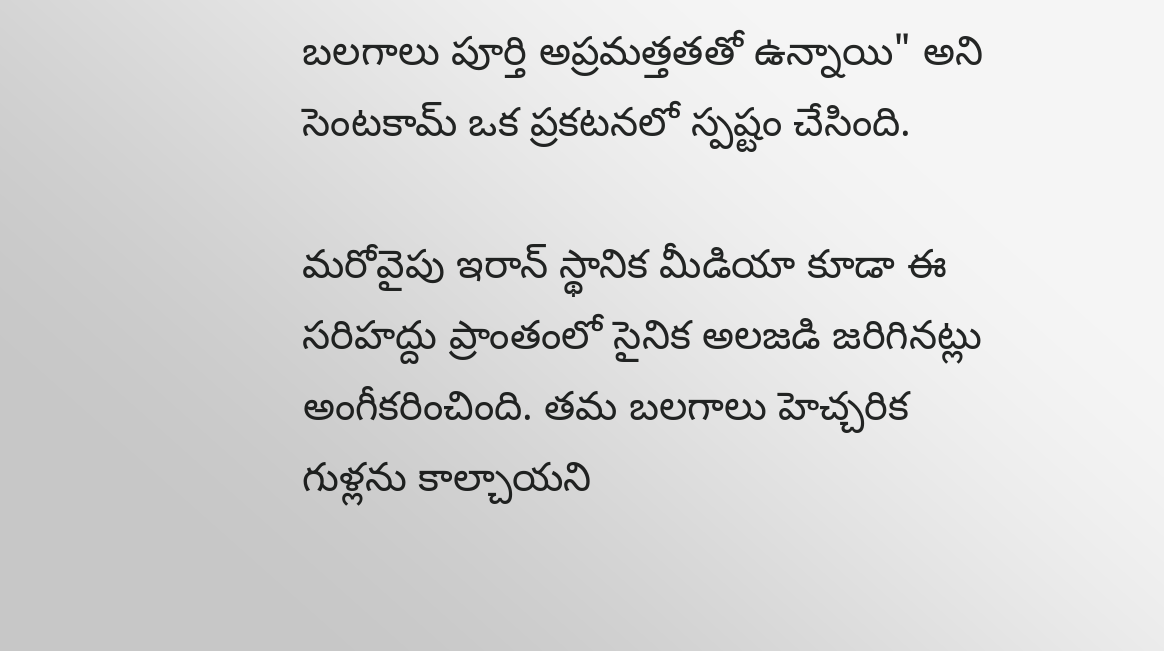బలగాలు పూర్తి అప్రమత్తతతో ఉన్నాయి" అని సెంటకామ్ ఒక ప్రకటనలో స్పష్టం చేసింది.

మరోవైపు ఇరాన్ స్థానిక మీడియా కూడా ఈ సరిహద్దు ప్రాంతంలో సైనిక అలజడి జరిగినట్లు అంగీకరించింది. తమ బలగాలు హెచ్చరిక గుళ్లను కాల్చాయని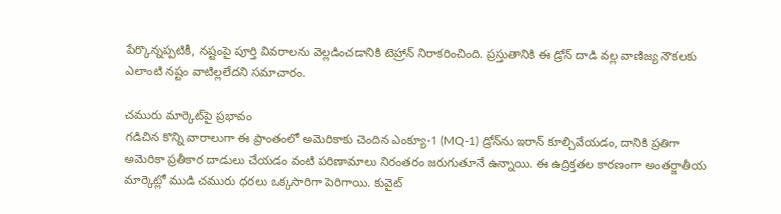పేర్కొన్నప్పటికీ, నష్టంపై పూర్తి వివరాలను వెల్లడించడానికి టెహ్రాన్ నిరాకరించింది. ప్రస్తుతానికి ఈ డ్రోన్ దాడి వల్ల వాణిజ్య నౌకలకు ఎలాంటి నష్టం వాటిల్లలేదని సమాచారం.

చమురు మార్కెట్‌పై ప్రభావం
గడిచిన కొన్ని వారాలుగా ఈ ప్రాంతంలో అమెరికాకు చెందిన ఎంక్యూ-1 (MQ-1) డ్రోన్‌ను ఇరాన్ కూల్చివేయడం, దానికి ప్రతిగా అమెరికా ప్రతీకార దాడులు చేయడం వంటి పరిణామాలు నిరంతరం జరుగుతూనే ఉన్నాయి. ఈ ఉద్రిక్తతల కారణంగా అంతర్జాతీయ మార్కెట్లో ముడి చమురు ధరలు ఒక్కసారిగా పెరిగాయి. కువైట్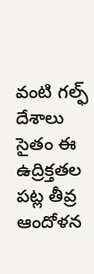వంటి గల్ఫ్ దేశాలు సైతం ఈ ఉద్రిక్తతల పట్ల తీవ్ర ఆందోళన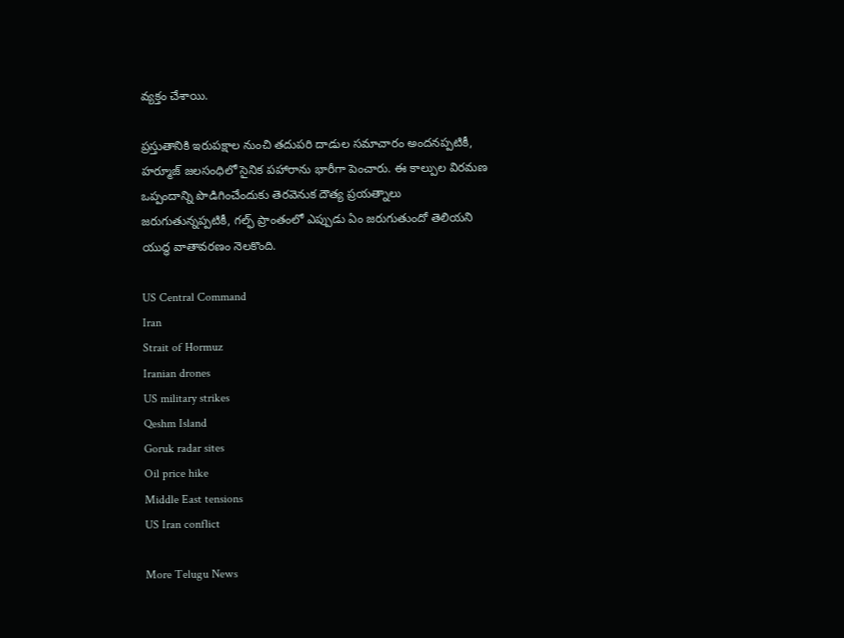వ్యక్తం చేశాయి.

ప్రస్తుతానికి ఇరుపక్షాల నుంచి తదుపరి దాడుల సమాచారం అందనప్పటికీ, హర్మూజ్ జలసంధిలో సైనిక పహారాను భారీగా పెంచారు. ఈ కాల్పుల విరమణ ఒప్పందాన్ని పొడిగించేందుకు తెరవెనుక దౌత్య ప్రయత్నాలు జరుగుతున్నప్పటికీ, గల్ఫ్ ప్రాంతంలో ఎప్పుడు ఏం జరుగుతుందో తెలియని యుద్ధ వాతావరణం నెలకొంది.

US Central Command
Iran
Strait of Hormuz
Iranian drones
US military strikes
Qeshm Island
Goruk radar sites
Oil price hike
Middle East tensions
US Iran conflict

More Telugu News